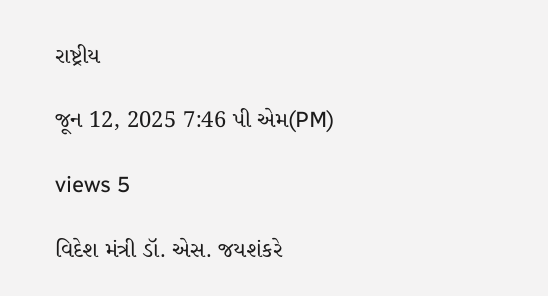રાષ્ટ્રીય

જૂન 12, 2025 7:46 પી એમ(PM)

views 5

વિદેશ મંત્રી ડૉ. એસ. જયશંકરે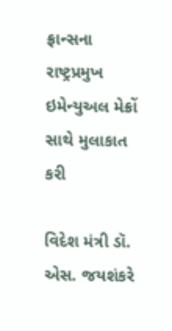ફ્રાન્સના રાષ્ટ્રપ્રમુખ ઇમેન્યુઅલ મેક્રોં સાથે મુલાકાત કરી

વિદેશ મંત્રી ડૉ. એસ. જયશંકરે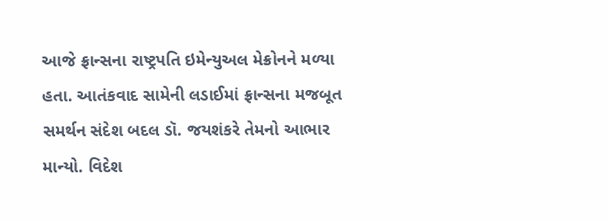આજે ફ્રાન્સના રાષ્ટ્રપતિ ઇમેન્યુઅલ મેક્રોનને મળ્યા હતા. આતંકવાદ સામેની લડાઈમાં ફ્રાન્સના મજબૂત સમર્થન સંદેશ બદલ ડૉ. જયશંકરે તેમનો આભાર માન્યો. વિદેશ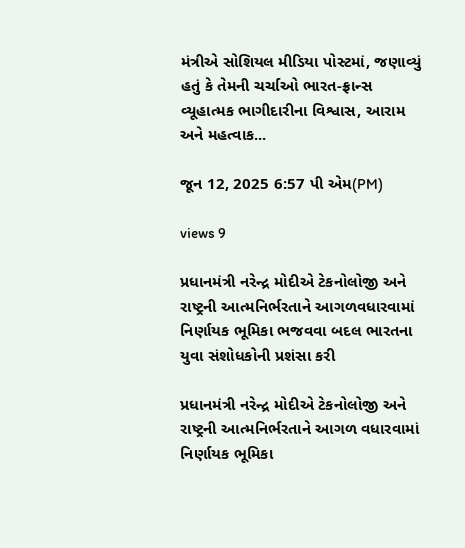મંત્રીએ સોશિયલ મીડિયા પોસ્ટમાં, જણાવ્યું હતું કે તેમની ચર્ચાઓ ભારત-ફ્રાન્સ વ્યૂહાત્મક ભાગીદારીના વિશ્વાસ, આરામ અને મહત્વાક...

જૂન 12, 2025 6:57 પી એમ(PM)

views 9

પ્રધાનમંત્રી નરેન્દ્ર મોદીએ ટેકનોલોજી અને રાષ્ટ્રની આત્મનિર્ભરતાને આગળવધારવામાં નિર્ણાયક ભૂમિકા ભજવવા બદલ ભારતના યુવા સંશોધકોની પ્રશંસા કરી

પ્રધાનમંત્રી નરેન્દ્ર મોદીએ ટેકનોલોજી અને રાષ્ટ્રની આત્મનિર્ભરતાને આગળ વધારવામાં નિર્ણાયક ભૂમિકા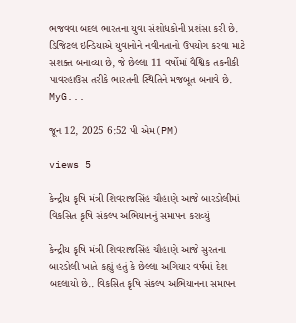ભજવવા બદલ ભારતના યુવા સંશોધકોની પ્રશંસા કરી છે. ડિજિટલ ઇન્ડિયાએ યુવાનોને નવીનતાનો ઉપયોગ કરવા માટે સશક્ત બનાવ્યા છે, જે છેલ્લા 11 વર્ષોમાં વૈશ્વિક તકનીકી પાવરહાઉસ તરીકે ભારતની સ્થિતિને મજબૂત બનાવે છે. MyG...

જૂન 12, 2025 6:52 પી એમ(PM)

views 5

કેન્દ્રીય કૃષિ મંત્રી શિવરાજસિંહ ચૌહાણે આજે બારડોલીમાં વિકસિત કૃષિ સંકલ્પ અભિયાનનું સમાપન કરાવ્યું

કેન્દ્રીય કૃષિ મંત્રી શિવરાજસિંહ ચૌહાણે આજે સુરતના બારડોલી ખાતે કહ્યું હતું કે છેલ્લા અગિયાર વર્ષમાં દેશ બદલાયો છે.. વિકસિત કૃષિ સંકલ્પ અભિયાનના સમાપન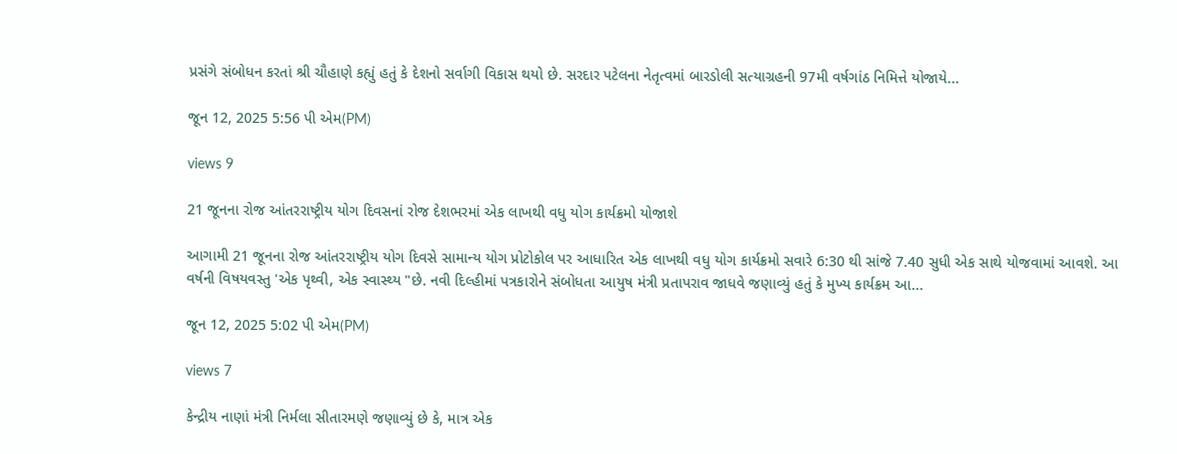પ્રસંગે સંબોધન કરતાં શ્રી ચૌહાણે કહ્યું હતું કે દેશનો સર્વાગી વિકાસ થયો છે. સરદાર પટેલના નેતૃત્વમાં બારડોલી સત્યાગ્રહની 97મી વર્ષગાંઠ નિમિત્તે યોજાયે...

જૂન 12, 2025 5:56 પી એમ(PM)

views 9

21 જૂનના રોજ આંતરરાષ્ટ્રીય યોગ દિવસનાં રોજ દેશભરમાં એક લાખથી વધુ યોગ કાર્યક્રમો યોજાશે

આગામી 21 જૂનના રોજ આંતરરાષ્ટ્રીય યોગ દિવસે સામાન્ય યોગ પ્રોટોકોલ પર આધારિત એક લાખથી વધુ યોગ કાર્યક્રમો સવારે 6:30 થી સાંજે 7.40 સુધી એક સાથે યોજવામાં આવશે. આ વર્ષની વિષયવસ્તુ 'એક પૃથ્વી, એક સ્વાસ્થ્ય "છે. નવી દિલ્હીમાં પત્રકારોને સંબોધતા આયુષ મંત્રી પ્રતાપરાવ જાધવે જણાવ્યું હતું કે મુખ્ય કાર્યક્રમ આ...

જૂન 12, 2025 5:02 પી એમ(PM)

views 7

કેન્દ્રીય નાણાં મંત્રી નિર્મલા સીતારમણે જણાવ્યું છે કે, માત્ર એક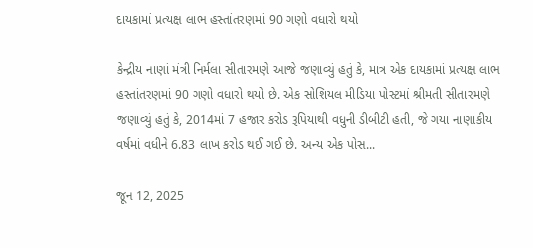દાયકામાં પ્રત્યક્ષ લાભ હસ્તાંતરણમાં 90 ગણો વધારો થયો

કેન્દ્રીય નાણાં મંત્રી નિર્મલા સીતારમણે આજે જણાવ્યું હતું કે, માત્ર એક દાયકામાં પ્રત્યક્ષ લાભ હસ્તાંતરણમાં 90 ગણો વધારો થયો છે. એક સોશિયલ મીડિયા પોસ્ટમાં શ્રીમતી સીતારમણે જણાવ્યું હતું કે, 2014માં 7 હજાર કરોડ રૂપિયાથી વધુની ડીબીટી હતી, જે ગયા નાણાકીય વર્ષમાં વધીને 6.83 લાખ કરોડ થઈ ગઈ છે. અન્ય એક પોસ...

જૂન 12, 2025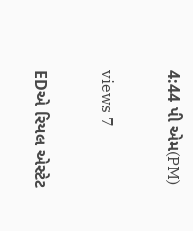4:44 પી એમ(PM)

views 7

EDએ રિયલ એસ્ટેટ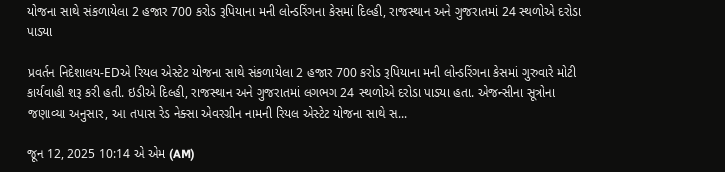યોજના સાથે સંકળાયેલા 2 હજાર 700 કરોડ રૂપિયાના મની લોન્ડરિંગના કેસમાં દિલ્હી, રાજસ્થાન અને ગુજરાતમાં 24 સ્થળોએ દરોડા પાડ્યા

પ્રવર્તન નિદેશાલય-EDએ રિયલ એસ્ટેટ યોજના સાથે સંકળાયેલા 2 હજાર 700 કરોડ રૂપિયાના મની લોન્ડરિંગના કેસમાં ગુરુવારે મોટી કાર્યવાહી શરૂ કરી હતી. ઇડીએ દિલ્હી, રાજસ્થાન અને ગુજરાતમાં લગભગ 24 સ્થળોએ દરોડા પાડ્યા હતા. એજન્સીના સૂત્રોના જણાવ્યા અનુસાર, આ તપાસ રેડ નેક્સા એવરગ્રીન નામની રિયલ એસ્ટેટ યોજના સાથે સ...

જૂન 12, 2025 10:14 એ એમ (AM)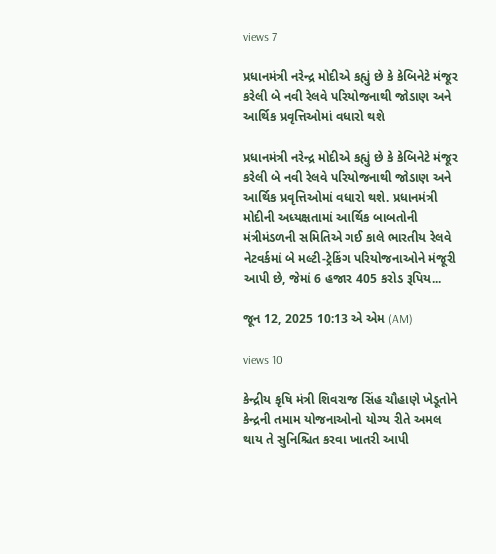views 7

પ્રધાનમંત્રી નરેન્દ્ર મોદીએ કહ્યું છે કે કેબિનેટે મંજૂર કરેલી બે નવી રેલવે પરિયોજનાથી જોડાણ અને આર્થિક પ્રવૃત્તિઓમાં વધારો થશે

પ્રધાનમંત્રી નરેન્દ્ર મોદીએ કહ્યું છે કે કેબિનેટે મંજૂર કરેલી બે નવી રેલવે પરિયોજનાથી જોડાણ અને આર્થિક પ્રવૃત્તિઓમાં વધારો થશે. પ્રધાનમંત્રી મોદીની અધ્યક્ષતામાં આર્થિક બાબતોની મંત્રીમંડળની સમિતિએ ગઈ કાલે ભારતીય રેલવે નેટવર્કમાં બે મલ્ટી-ટ્રેકિંગ પરિયોજનાઓને મંજૂરી આપી છે, જેમાં 6 હજાર 405 કરોડ રૂપિય...

જૂન 12, 2025 10:13 એ એમ (AM)

views 10

કેન્દ્રીય કૃષિ મંત્રી શિવરાજ સિંહ ચૌહાણે ખેડૂતોને કેન્દ્રની તમામ યોજનાઓનો યોગ્ય રીતે અમલ થાય તે સુનિશ્ચિત કરવા ખાતરી આપી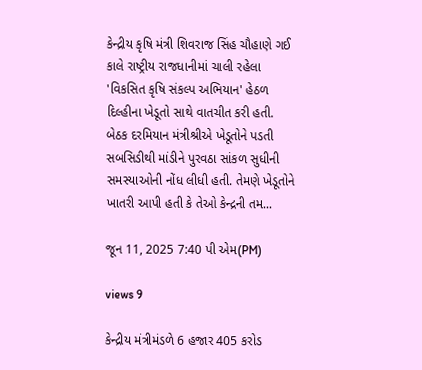કેન્દ્રીય કૃષિ મંત્રી શિવરાજ સિંહ ચૌહાણે ગઈ કાલે રાષ્ટ્રીય રાજધાનીમાં ચાલી રહેલા 'વિકસિત કૃષિ સંકલ્પ અભિયાન' હેઠળ દિલ્હીના ખેડૂતો સાથે વાતચીત કરી હતી. બેઠક દરમિયાન મંત્રીશ્રીએ ખેડૂતોને પડતી સબસિડીથી માંડીને પુરવઠા સાંકળ સુધીની સમસ્યાઓની નોંધ લીધી હતી. તેમણે ખેડૂતોને ખાતરી આપી હતી કે તેઓ કેન્દ્રની તમ...

જૂન 11, 2025 7:40 પી એમ(PM)

views 9

કેન્દ્રીય મંત્રીમંડળે 6 હજાર 405 કરોડ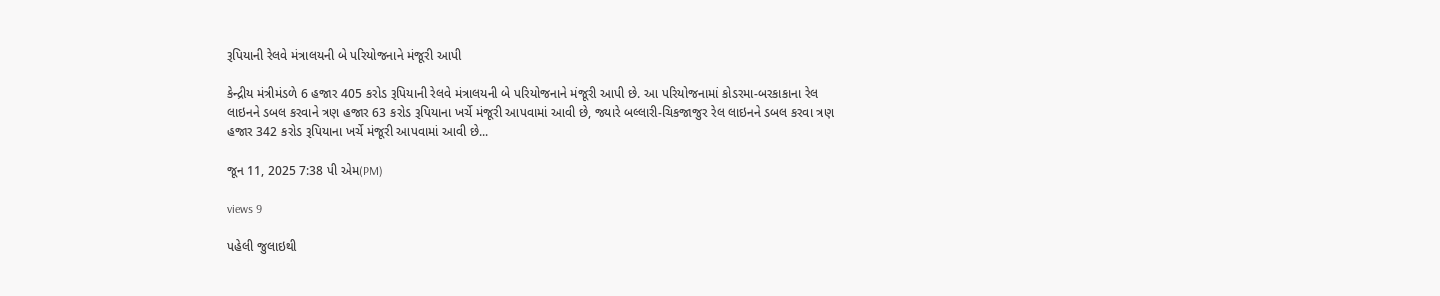રૂપિયાની રેલવે મંત્રાલયની બે પરિયોજનાને મંજૂરી આપી

કેન્દ્રીય મંત્રીમંડળે 6 હજાર 405 કરોડ રૂપિયાની રેલવે મંત્રાલયની બે પરિયોજનાને મંજૂરી આપી છે. આ પરિયોજનામાં કોડરમા-બરકાકાના રેલ લાઇનને ડબલ કરવાને ત્રણ હજાર 63 કરોડ રૂપિયાના ખર્ચે મંજૂરી આપવામાં આવી છે, જ્યારે બલ્લારી-ચિકજાજુર રેલ લાઇનને ડબલ કરવા ત્રણ હજાર 342 કરોડ રૂપિયાના ખર્ચે મંજૂરી આપવામાં આવી છે...

જૂન 11, 2025 7:38 પી એમ(PM)

views 9

પહેલી જુલાઇથી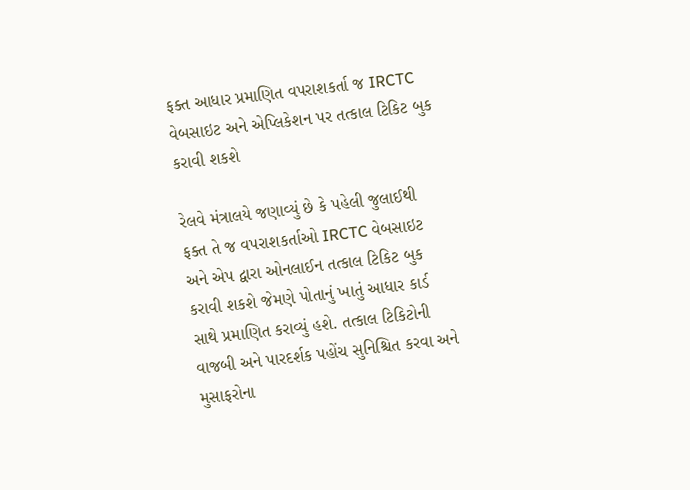ફક્ત આધાર પ્રમાણિત વપરાશકર્તા જ IRCTC વેબસાઇટ અને એપ્લિકેશન પર તત્કાલ ટિકિટ બુક કરાવી શકશે

રેલવે મંત્રાલયે જણાવ્યું છે કે પહેલી જુલાઈથી ફક્ત તે જ વપરાશકર્તાઓ IRCTC વેબસાઇટ અને એપ દ્વારા ઓનલાઈન તત્કાલ ટિકિટ બુક કરાવી શકશે જેમણે પોતાનું ખાતું આધાર કાર્ડ સાથે પ્રમાણિત કરાવ્યું હશે. તત્કાલ ટિકિટોની વાજબી અને પારદર્શક પહોંચ સુનિશ્ચિત કરવા અને મુસાફરોના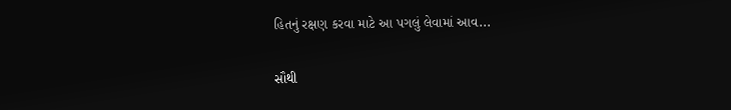હિતનું રક્ષણ કરવા માટે આ પગલું લેવામાં આવ...

સૌથી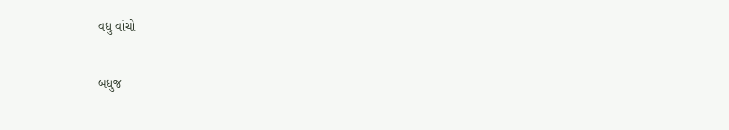વધુ વાંચો

બધુજ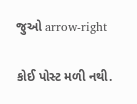જુઓ arrow-right

કોઈ પોસ્ટ મળી નથી.